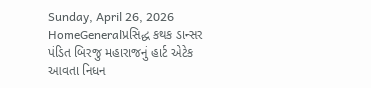Sunday, April 26, 2026
HomeGeneralપ્રસિદ્ધ કથક ડાન્સર પંડિત બિરજુ મહારાજનું હાર્ટ એટેક આવતા નિધન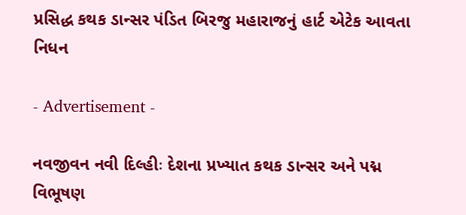પ્રસિદ્ધ કથક ડાન્સર પંડિત બિરજુ મહારાજનું હાર્ટ એટેક આવતા નિધન

- Advertisement -

નવજીવન નવી દિલ્હીઃ દેશના પ્રખ્યાત કથક ડાન્સર અને પદ્મ વિભૂષણ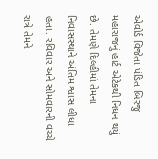એવોર્ડ વિજેતા પંડિત બિરજુ મહારાજનું હાર્ટ એટેકથી નિધન થયું છે. તેમણે દિલ્હીમાં તેમના નિવાસસ્થાને અંતિમ શ્વાસ લીધા હતા. રવિવાર અને સોમવારની વચ્ચે રાત્રે તેમને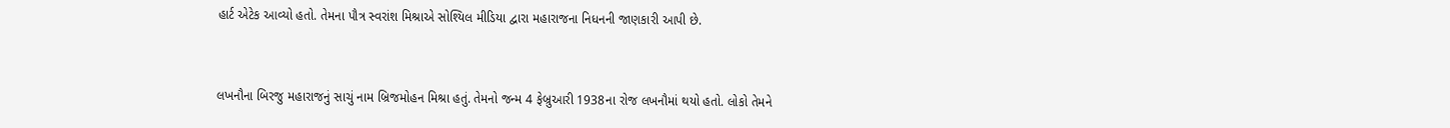હાર્ટ એટેક આવ્યો હતો. તેમના પૌત્ર સ્વરાંશ મિશ્રાએ સોશ્યિલ મીડિયા દ્વારા મહારાજના નિધનની જાણકારી આપી છે.



લખનૌના બિરજુ મહારાજનું સાચું નામ બ્રિજમોહન મિશ્રા હતું. તેમનો જન્મ 4 ફેબ્રુઆરી 1938ના રોજ લખનૌમાં થયો હતો. લોકો તેમને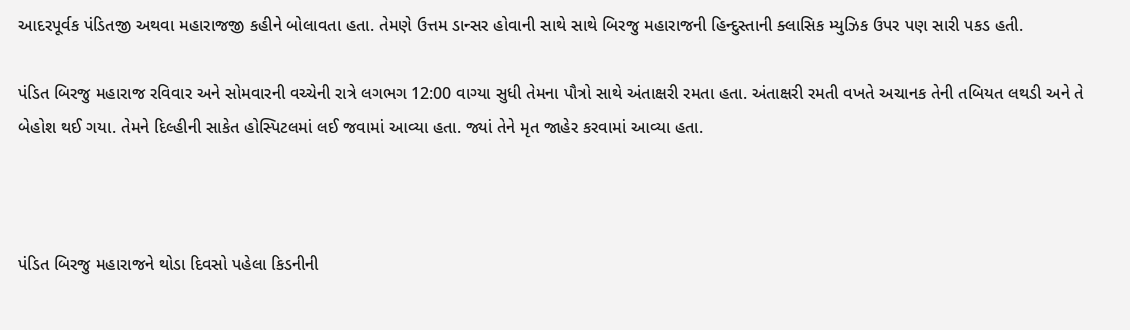આદરપૂર્વક પંડિતજી અથવા મહારાજજી કહીને બોલાવતા હતા. તેમણે ઉત્તમ ડાન્સર હોવાની સાથે સાથે બિરજુ મહારાજની હિન્દુસ્તાની ક્લાસિક મ્યુઝિક ઉપર પણ સારી પકડ હતી.

પંડિત બિરજુ મહારાજ રવિવાર અને સોમવારની વચ્ચેની રાત્રે લગભગ 12:00 વાગ્યા સુધી તેમના પૌત્રો સાથે અંતાક્ષરી રમતા હતા. અંતાક્ષરી રમતી વખતે અચાનક તેની તબિયત લથડી અને તે બેહોશ થઈ ગયા. તેમને દિલ્હીની સાકેત હોસ્પિટલમાં લઈ જવામાં આવ્યા હતા. જ્યાં તેને મૃત જાહેર કરવામાં આવ્યા હતા.



પંડિત બિરજુ મહારાજને થોડા દિવસો પહેલા કિડનીની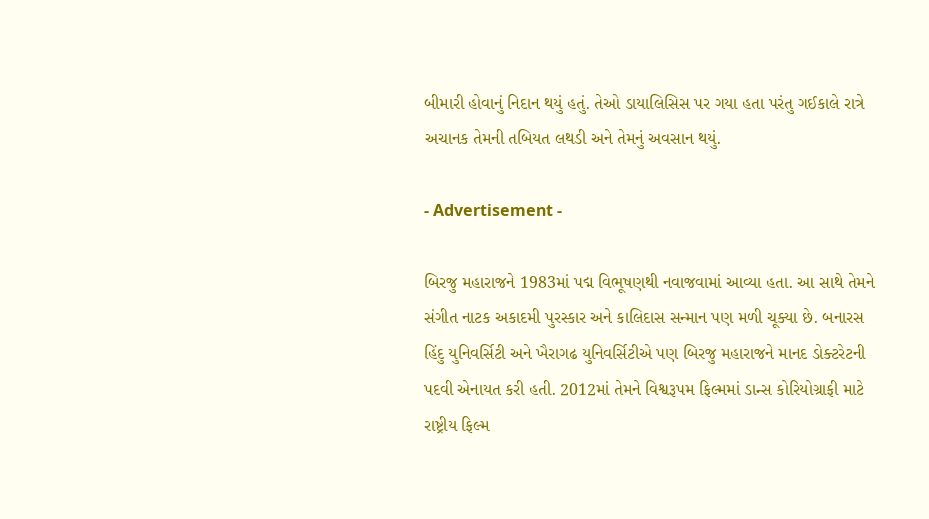બીમારી હોવાનું નિદાન થયું હતું. તેઓ ડાયાલિસિસ પર ગયા હતા પરંતુ ગઈકાલે રાત્રે અચાનક તેમની તબિયત લથડી અને તેમનું અવસાન થયું.

- Advertisement -

બિરજુ મહારાજને 1983માં પદ્મ વિભૂષણથી નવાજવામાં આવ્યા હતા. આ સાથે તેમને સંગીત નાટક અકાદમી પુરસ્કાર અને કાલિદાસ સન્માન પણ મળી ચૂક્યા છે. બનારસ હિંદુ યુનિવર્સિટી અને ખૈરાગઢ યુનિવર્સિટીએ પણ બિરજુ મહારાજને માનદ ડોક્ટરેટની પદવી એનાયત કરી હતી. 2012માં તેમને વિશ્વરૂપમ ફિલ્મમાં ડાન્સ કોરિયોગ્રાફી માટે રાષ્ટ્રીય ફિલ્મ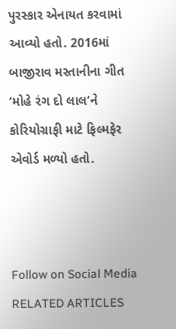પુરસ્કાર એનાયત કરવામાં આવ્યો હતો. 2016માં બાજીરાવ મસ્તાનીના ગીત ‘મોહે રંગ દો લાલ’ને કોરિયોગ્રાફી માટે ફિલ્મફેર એવોર્ડ મળ્યો હતો.



Follow on Social Media
RELATED ARTICLES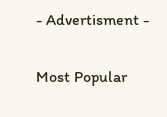- Advertisment -

Most Popular